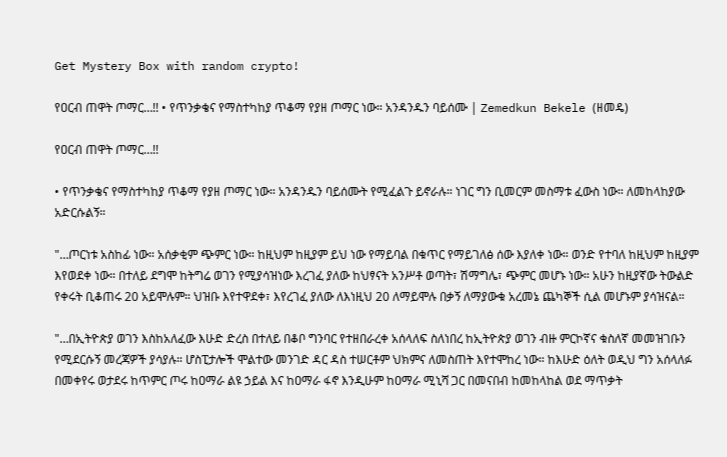Get Mystery Box with random crypto!

የዐርብ ጠዋት ጦማር…!! • የጥንቃቄና የማስተካከያ ጥቆማ የያዘ ጦማር ነው። አንዳንዱን ባይሰሙ | Zemedkun Bekele (ዘመዴ)

የዐርብ ጠዋት ጦማር…!!

• የጥንቃቄና የማስተካከያ ጥቆማ የያዘ ጦማር ነው። አንዳንዱን ባይሰሙት የሚፈልጉ ይኖራሉ። ነገር ግን ቢመርም መስማቱ ፈውስ ነው። ለመከላከያው አድርሱልኝ።

"…ጦርነቱ አስከፊ ነው። አሰቃቂም ጭምር ነው። ከዚህም ከዚያም ይህ ነው የማይባል በቁጥር የማይገለፅ ሰው እያለቀ ነው። ወንድ የተባለ ከዚህም ከዚያም እየወደቀ ነው። በተለይ ደግሞ ከትግሬ ወገን የሚያሳዝነው እረገፈ ያለው ከህፃናት አንሥቶ ወጣት፣ ሽማግሌ፣ ጭምር መሆኑ ነው። አሁን ከዚያኛው ትውልድ የቀሩት ቢቆጠሩ 20 አይሞሉም። ህዝቡ እየተዋደቀ፣ እየረገፈ ያለው ለእነዚህ 20 ለማይሞሉ በቃኝ ለማያውቁ አረመኔ ጨካኞች ሲል መሆኑም ያሳዝናል።

"…በኢትዮጵያ ወገን እስከአለፈው እሁድ ድረስ በተለይ በቆቦ ግንባር የተዘበራረቀ አሰላለፍ ስለነበረ ከኢትዮጵያ ወገን ብዙ ምርኮኛና ቁስለኛ መመዝገቡን የሚደርሱኝ መረጃዎች ያሳያሉ። ሆስፒታሎች ሞልተው መንገድ ዳር ዳስ ተሠርቶም ህክምና ለመስጠት እየተሞከረ ነው። ከእሁድ ዕለት ወዲህ ግን አሰላለፉ በመቀየሩ ወታደሩ ከጥምር ጦሩ ከዐማራ ልዩ ኃይል እና ከዐማራ ፋኖ እንዲሁም ከዐማራ ሚኒሻ ጋር በመናበብ ከመከላከል ወደ ማጥቃት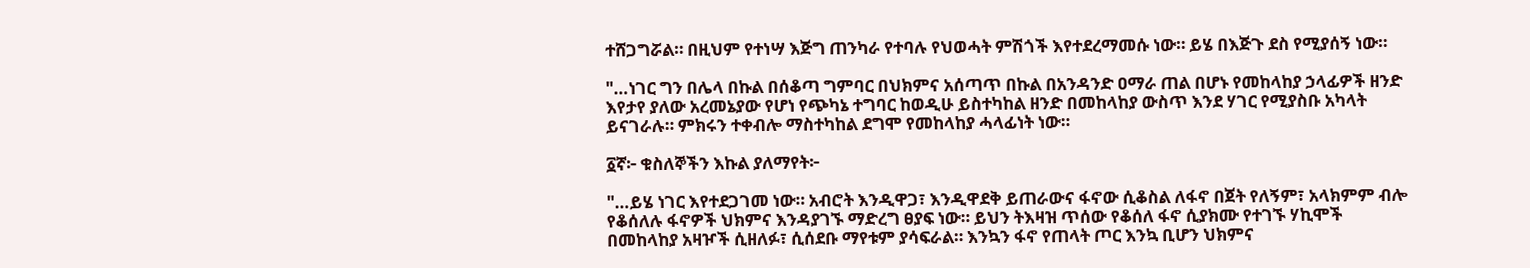ተሸጋግሯል። በዚህም የተነሣ እጅግ ጠንካራ የተባሉ የህወሓት ምሽጎች እየተደረማመሱ ነው። ይሄ በእጅጉ ደስ የሚያሰኝ ነው።

"…ነገር ግን በሌላ በኩል በሰቆጣ ግምባር በህክምና አሰጣጥ በኩል በአንዳንድ ዐማራ ጠል በሆኑ የመከላከያ ኃላፊዎች ዘንድ እየታየ ያለው አረመኔያው የሆነ የጭካኔ ተግባር ከወዲሁ ይስተካከል ዘንድ በመከላከያ ውስጥ እንደ ሃገር የሚያስቡ አካላት ይናገራሉ። ምክሩን ተቀብሎ ማስተካከል ደግሞ የመከላከያ ሓላፊነት ነው።

፩ኛ፦ ቁስለኞችን እኩል ያለማየት፦

"…ይሄ ነገር እየተደጋገመ ነው። አብሮት እንዲዋጋ፣ እንዲዋደቅ ይጠራውና ፋኖው ሲቆስል ለፋኖ በጀት የለኝም፣ አላክምም ብሎ የቆሰለሉ ፋኖዎች ህክምና እንዳያገኙ ማድረግ ፀያፍ ነው። ይህን ትእዛዝ ጥሰው የቆሰለ ፋኖ ሲያክሙ የተገኙ ሃኪሞች በመከላከያ አዛዦች ሲዘለፉ፣ ሲሰደቡ ማየቱም ያሳፍራል። እንኳን ፋኖ የጠላት ጦር እንኳ ቢሆን ህክምና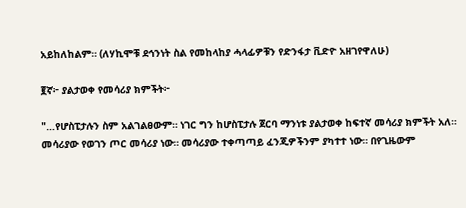አይከለከልም። (ለሃኪሞቹ ደኅንነት ስል የመከላከያ ሓላፊዎቹን የድንፋታ ቪድዮ አዘገየዋለሁ)

፪ኛ፦ ያልታወቀ የመሳሪያ ክምችት፦

"…የሆስፒታሉን ስም አልገልፀውም። ነገር ግን ከሆስፒታሉ ጀርባ ማንነቱ ያልታወቀ ከፍተኛ መሳሪያ ክምችት አለ። መሳሪያው የወገን ጦር መሳሪያ ነው። መሳሪያው ተቀጣጣይ ፈንጂዎችንም ያካተተ ነው። በየጊዜውም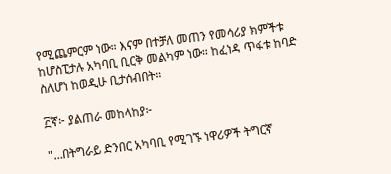የሚጨምርም ነው። እናም በተቻለ መጠን የመሳሪያ ክምችቱ ከሆስፒታሉ አካባቢ ቢርቅ መልካም ነው። ከፈነዳ ጥፋቱ ከባድ ስለሆነ ከወዲሁ ቢታሰብበት።

፫ኛ፦ ያልጠራ መከላከያ፦

"…በትግራይ ድንበር አካባቢ የሚገኙ ነዋሪዎች ትግርኛ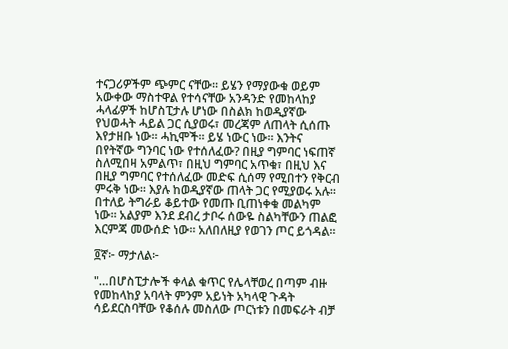ተናጋሪዎችም ጭምር ናቸው። ይሄን የማያውቁ ወይም አውቀው ማስተዋል የተሳናቸው አንዳንድ የመከላከያ ሓላፊዎች ከሆስፒታሉ ሆነው በስልክ ከወዲያኛው የህወሓት ሓይል ጋር ሲያወሩ፣ መረጃም ለጠላት ሲሰጡ እየታዘቡ ነው። ሓኪሞች። ይሄ ነውር ነው። እንትና በየትኛው ግንባር ነው የተሰለፈው? በዚያ ግምባር ነፍጠኛ ስለሚበዛ አምልጥ፣ በዚህ ግምባር አጥቁ፣ በዚህ እና በዚያ ግምባር የተሰለፈው መድፍ ሲሰማ የሚበተን የቅርብ ምሩቅ ነው። እያሉ ከወዲያኛው ጠላት ጋር የሚያወሩ አሉ። በተለይ ትግራይ ቆይተው የመጡ ቢጠነቀቁ መልካም ነው። አልያም እንደ ደብረ ታቦሩ ሰውዬ ስልካቸውን ጠልፎ እርምጃ መውሰድ ነው። አለበለዚያ የወገን ጦር ይጎዳል።

፬ኛ፦ ማታለል፦

"…በሆስፒታሎች ቀላል ቁጥር የሌላቸወረ በጣም ብዙ የመከላከያ አባላት ምንም አይነት አካላዊ ጉዳት ሳይደርስባቸው የቆሰሉ መስለው ጦርነቱን በመፍራት ብቻ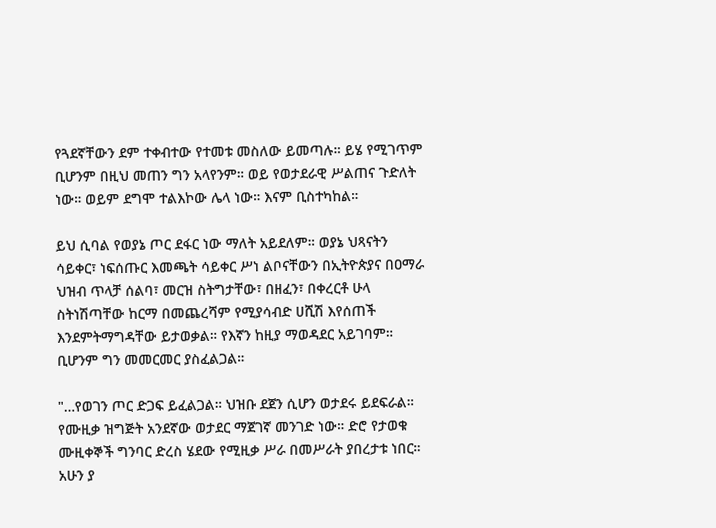የጓደኛቸውን ደም ተቀብተው የተመቱ መስለው ይመጣሉ። ይሄ የሚገጥም ቢሆንም በዚህ መጠን ግን አላየንም። ወይ የወታደራዊ ሥልጠና ጉድለት ነው። ወይም ደግሞ ተልእኮው ሌላ ነው። እናም ቢስተካከል።

ይህ ሲባል የወያኔ ጦር ደፋር ነው ማለት አይደለም። ወያኔ ህጻናትን ሳይቀር፣ ነፍሰጡር እመጫት ሳይቀር ሥነ ልቦናቸውን በኢትዮጵያና በዐማራ ህዝብ ጥላቻ ሰልባ፣ መርዝ ስትግታቸው፣ በዘፈን፣ በቀረርቶ ሁላ ስትነሽጣቸው ከርማ በመጨረሻም የሚያሳብድ ሀሺሽ እየሰጠች እንደምትማግዳቸው ይታወቃል። የእኛን ከዚያ ማወዳደር አይገባም። ቢሆንም ግን መመርመር ያስፈልጋል።

"…የወገን ጦር ድጋፍ ይፈልጋል። ህዝቡ ደጀን ሲሆን ወታደሩ ይደፍራል። የሙዚቃ ዝግጅት አንደኛው ወታደር ማጀገኛ መንገድ ነው። ድሮ የታወቁ ሙዚቀኞች ግንባር ድረስ ሄደው የሚዚቃ ሥራ በመሥራት ያበረታቱ ነበር። አሁን ያ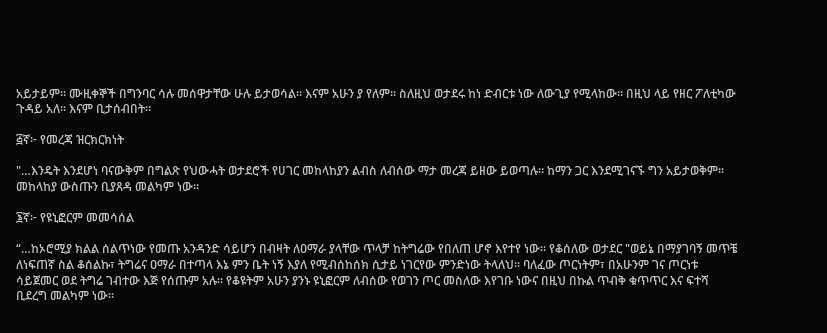አይታይም። ሙዚቀኞች በግንባር ሳሉ መሰዋታቸው ሁሉ ይታወሳል። እናም አሁን ያ የለም። ስለዚህ ወታደሩ ከነ ድብርቱ ነው ለውጊያ የሚላከው። በዚህ ላይ የዘር ፖለቲካው ጉዳይ አለ። እናም ቢታሰብበት።

፭ኛ፦ የመረጃ ዝርክርክነት

"…እንዴት እንደሆነ ባናውቅም በግልጽ የህውሓት ወታደሮች የሀገር መከላከያን ልብስ ለብሰው ማታ መረጃ ይዘው ይወጣሉ። ከማን ጋር እንደሚገናኙ ግን አይታወቅም። መከላከያ ውስጡን ቢያጸዳ መልካም ነው።

፮ኛ፦ የዩኒፎርም መመሳሰል

“…ከኦሮሚያ ክልል ሰልጥነው የመጡ አንዳንድ ሳይሆን በብዛት ለዐማራ ያላቸው ጥላቻ ከትግሬው የበለጠ ሆኖ እየተየ ነው። የቆሰለው ወታደር "ወይኔ በማያገባኝ መጥቼ ለነፍጠኛ ስል ቆሰልኩ፣ ትግሬና ዐማራ በተጣላ እኔ ምን ቤት ነኝ እያለ የሚብሰከሰክ ሲታይ ነገርየው ምንድነው ትላለህ። ባለፈው ጦርነትም፣ በአሁንም ገና ጦርነቱ ሳይጀመር ወደ ትግሬ ገብተው እጅ የሰጡም አሉ። የቆዩትም አሁን ያንኑ ዩኒፎርም ለብሰው የወገን ጦር መስለው እየገቡ ነውና በዚህ በኩል ጥብቅ ቁጥጥር እና ፍተሻ ቢደረግ መልካም ነው።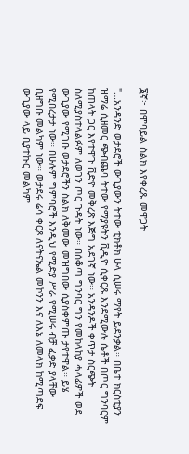፮ኛ፦ በሞባይል ስልክ እየቀረጹ መዋጋት

"…አንዳንድ ወታደሮች ውጊያውን ትተው ቲክቶክ ሁላ ሲሠሩ ማየት ይደንቃል። በቤተ ክርስቲያን ዝማሬ ሲዘመር ጭብጨባ ትተው የማያዩትን ቪዲዮ ሲቀርጹ እንደሚውሉ ሴቶች በጦር ግንባርም ከጠላት ጋር እየተዋጉ ቪድዮ መቅረጽ እጅግ አደገኛ ነው። አንዳንዶች ቀጥታ ስርጭት ስለሚያስተላልፉም ለወገን ጦር ጉዳት ነው። በሰቆጣ ግንባር ግን የመከላከያ ሓላፊዎች ወደ ውጊያው የሚገቡ ወታደሮችን ስልክ ለቅመው መዝግበው ሲያስቀምጡ ታየተዋል። ይሄ የሚበረታታ ነው። በሁሉም ግምባሮች እንዲህ የሚድያ ሥራ የሚሠሩ ብቻ ፈቃድ ያላቸው ቢዘግቡ መልካም ነው። ወታደሩ ሬሳ ቀርጾ ለናትናኤል መኮንን እና ለእኔ ለመላክ ከሚጣደፍ ውጊያው ላይ ቢያተኩር መልካም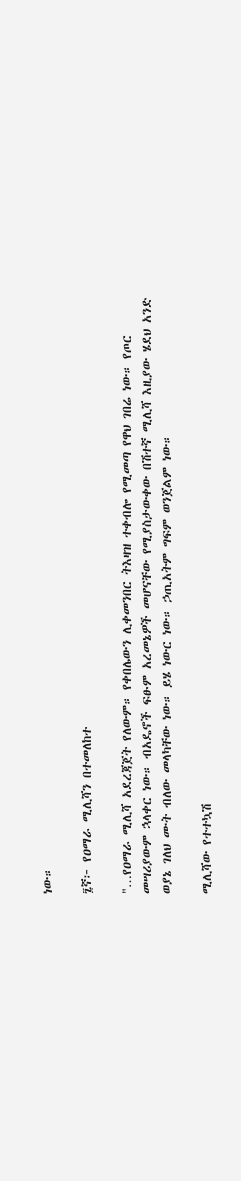ነው።

፯ኛ፦ የዐማራ ሚሊሻን በተመለከተ

"…የዐማራ ሚሊሻ አደረጃጀት የለውም። የቀበሌውን ሊቀመንበር ትእዛዝ ተቀብሎ የሚመጣ የዋህ ገበሬ ነው። የጦር መሣሪያውም ኋላቀር ነው። ብአዴኖች ፍፁም አረመኔዎች መሆናቸው የሚያስታውቀው በሽተኛ ሚሊሻ እዚያው ሄደህ አንድ ወያኔ ገለህ ሙት ብለው መላካቸው ነው። ይሄ ነውር ነው። ኃጢአትም ግፍም ወንጀልም ነው።

ሚሊሻው የተተኳሽ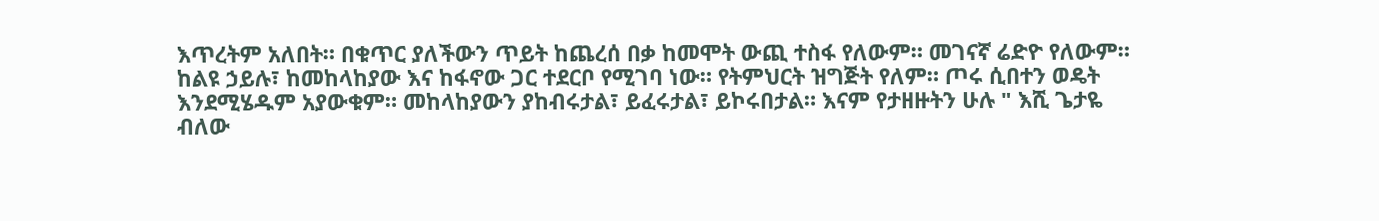እጥረትም አለበት። በቁጥር ያለችውን ጥይት ከጨረሰ በቃ ከመሞት ውጪ ተስፋ የለውም። መገናኛ ሬድዮ የለውም። ከልዩ ኃይሉ፣ ከመከላከያው እና ከፋኖው ጋር ተደርቦ የሚገባ ነው። የትምህርት ዝግጅት የለም። ጦሩ ሲበተን ወዴት እንደሚሄዱም አያውቁም። መከላከያውን ያከብሩታል፣ ይፈሩታል፣ ይኮሩበታል። እናም የታዘዙትን ሁሉ " እሺ ጌታዬ ብለው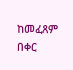ከመፈጸም በቀር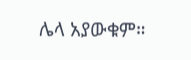ሌላ አያውቁም።